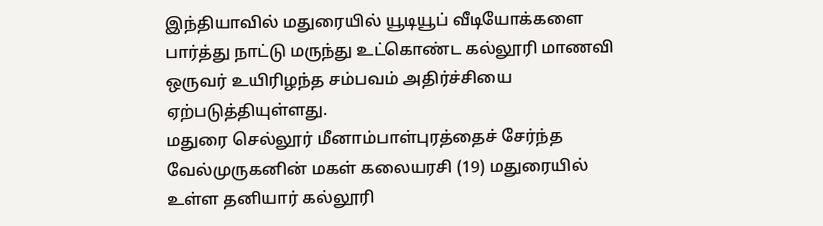இந்தியாவில் மதுரையில் யூடியூப் வீடியோக்களை பார்த்து நாட்டு மருந்து உட்கொண்ட கல்லூரி மாணவி ஒருவர் உயிரிழந்த சம்பவம் அதிர்ச்சியை ஏற்படுத்தியுள்ளது.
மதுரை செல்லூர் மீனாம்பாள்புரத்தைச் சேர்ந்த வேல்முருகனின் மகள் கலையரசி (19) மதுரையில் உள்ள தனியார் கல்லூரி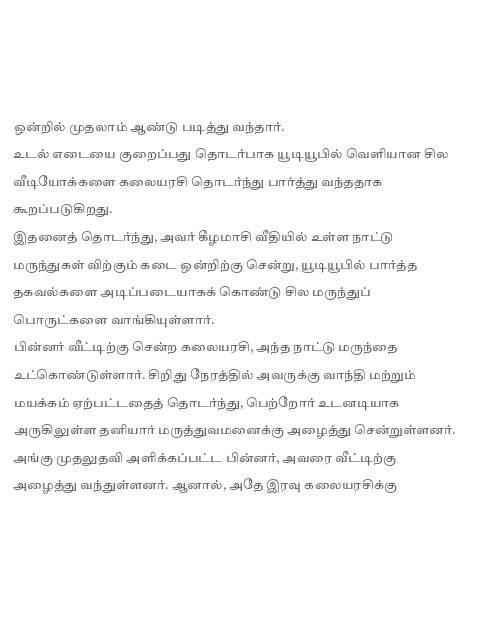ஒன்றில் முதலாம் ஆண்டு படித்து வந்தார்.
உடல் எடையை குறைப்பது தொடர்பாக யூடியூபில் வெளியான சில வீடியோக்களை கலையரசி தொடர்ந்து பார்த்து வந்ததாக கூறப்படுகிறது.
இதனைத் தொடர்ந்து, அவர் கீழமாசி வீதியில் உள்ள நாட்டு மருந்துகள் விற்கும் கடை ஒன்றிற்கு சென்று, யூடியூபில் பார்த்த தகவல்களை அடிப்படையாகக் கொண்டு சில மருந்துப் பொருட்களை வாங்கியுள்ளார்.
பின்னர் வீட்டிற்கு சென்ற கலையரசி, அந்த நாட்டு மருந்தை உட்கொண்டுள்ளார். சிறிது நேரத்தில் அவருக்கு வாந்தி மற்றும் மயக்கம் ஏற்பட்டதைத் தொடர்ந்து, பெற்றோர் உடனடியாக அருகிலுள்ள தனியார் மருத்துவமனைக்கு அழைத்து சென்றுள்ளனர்.
அங்கு முதலுதவி அளிக்கப்பட்ட பின்னர், அவரை வீட்டிற்கு அழைத்து வந்துள்ளனர். ஆனால், அதே இரவு கலையரசிக்கு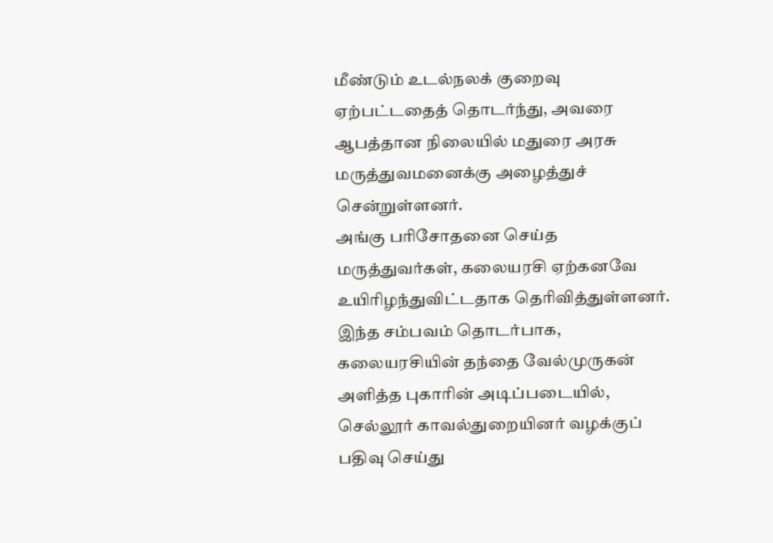மீண்டும் உடல்நலக் குறைவு ஏற்பட்டதைத் தொடர்ந்து, அவரை ஆபத்தான நிலையில் மதுரை அரசு மருத்துவமனைக்கு அழைத்துச் சென்றுள்ளனர்.
அங்கு பரிசோதனை செய்த மருத்துவர்கள், கலையரசி ஏற்கனவே உயிரிழந்துவிட்டதாக தெரிவித்துள்ளனர். இந்த சம்பவம் தொடர்பாக, கலையரசியின் தந்தை வேல்முருகன் அளித்த புகாரின் அடிப்படையில், செல்லூர் காவல்துறையினர் வழக்குப் பதிவு செய்து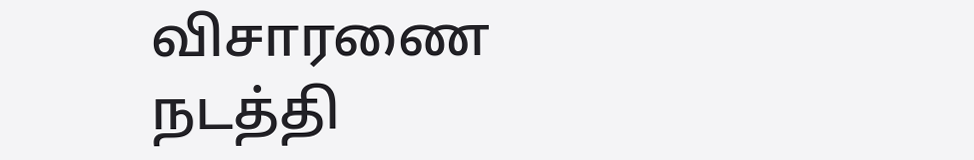விசாரணை நடத்தி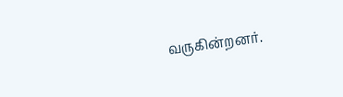வருகின்றனர்.